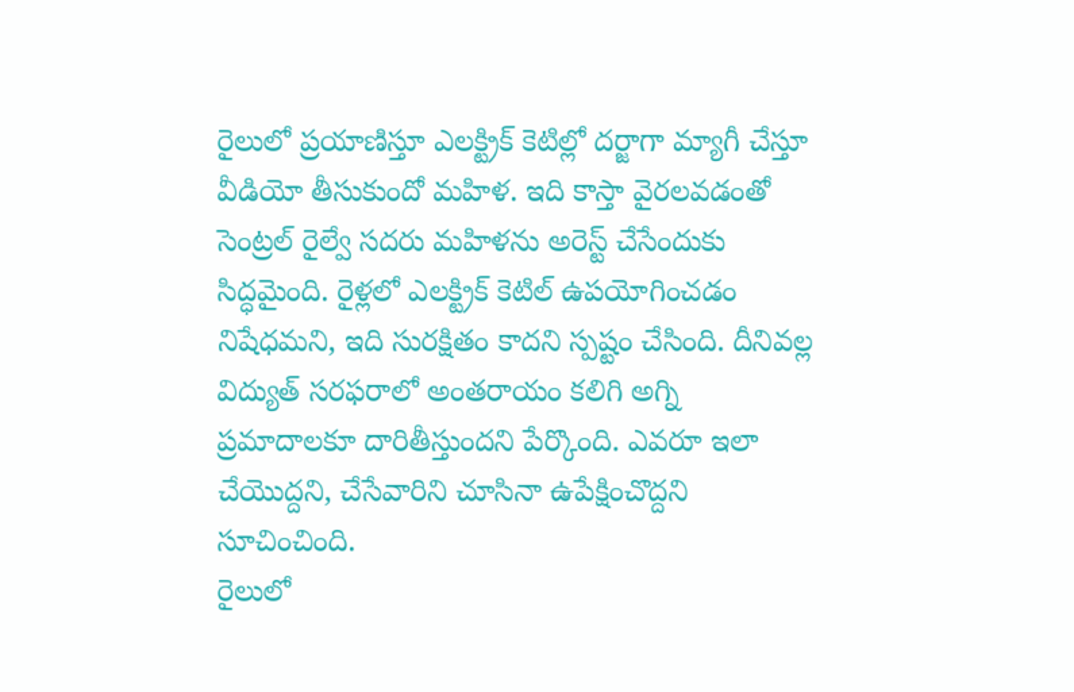రైలులో ప్రయాణిస్తూ ఎలక్ట్రిక్ కెటిల్లో దర్జాగా మ్యాగీ చేస్తూ వీడియో తీసుకుందో మహిళ. ఇది కాస్తా వైరలవడంతో సెంట్రల్ రైల్వే సదరు మహిళను అరెస్ట్ చేసేందుకు సిద్ధమైంది. రైళ్లలో ఎలక్ట్రిక్ కెటిల్ ఉపయోగించడం నిషేధమని, ఇది సురక్షితం కాదని స్పష్టం చేసింది. దీనివల్ల విద్యుత్ సరఫరాలో అంతరాయం కలిగి అగ్ని ప్రమాదాలకూ దారితీస్తుందని పేర్కొంది. ఎవరూ ఇలా చేయొద్దని, చేసేవారిని చూసినా ఉపేక్షించొద్దని సూచించింది.
రైలులో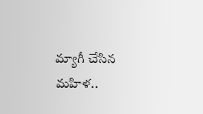మ్యాగీ చేసిన మహిళ..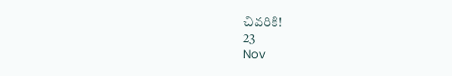చివరికి!
23
Nov